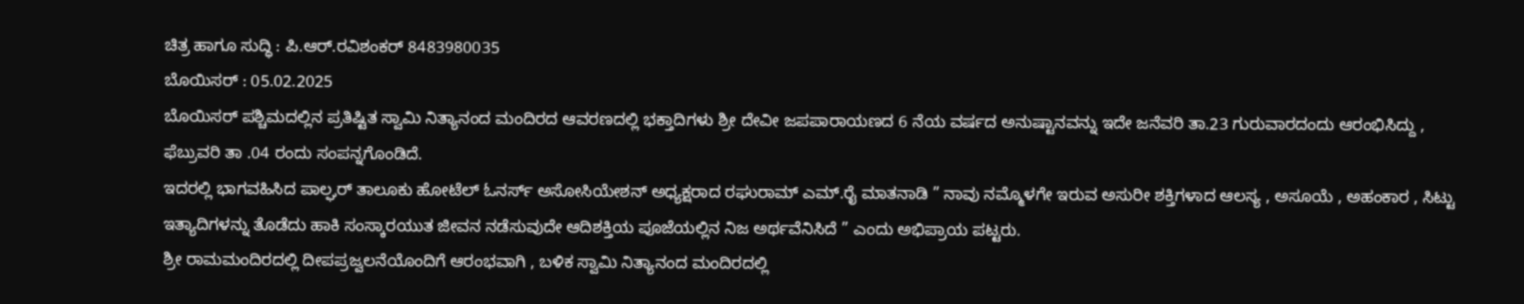ಚಿತ್ರ ಹಾಗೂ ಸುದ್ಧಿ : ಪಿ.ಆರ್.ರವಿಶಂಕರ್ 8483980035
ಬೊಯಿಸರ್ : 05.02.2025
ಬೊಯಿಸರ್ ಪಶ್ಚಿಮದಲ್ಲಿನ ಪ್ರತಿಷ್ಟಿತ ಸ್ವಾಮಿ ನಿತ್ಯಾನಂದ ಮಂದಿರದ ಆವರಣದಲ್ಲಿ ಭಕ್ತಾದಿಗಳು ಶ್ರೀ ದೇವೀ ಜಪಪಾರಾಯಣದ 6 ನೆಯ ವರ್ಷದ ಅನುಷ್ಟಾನವನ್ನು ಇದೇ ಜನೆವರಿ ತಾ.23 ಗುರುವಾರದಂದು ಆರಂಭಿಸಿದ್ದು , ಫೆಬ್ರುವರಿ ತಾ .04 ರಂದು ಸಂಪನ್ನಗೊಂಡಿದೆ.
ಇದರಲ್ಲಿ ಭಾಗವಹಿಸಿದ ಪಾಲ್ಘರ್ ತಾಲೂಕು ಹೋಟೆಲ್ ಓನರ್ಸ್ ಅಸೋಸಿಯೇಶನ್ ಅಧ್ಯಕ್ಷರಾದ ರಘುರಾಮ್ ಎಮ್.ರೈ ಮಾತನಾಡಿ ” ನಾವು ನಮ್ಮೊಳಗೇ ಇರುವ ಅಸುರೀ ಶಕ್ತಿಗಳಾದ ಆಲಸ್ಯ , ಅಸೂಯೆ , ಅಹಂಕಾರ , ಸಿಟ್ಟು ಇತ್ಯಾದಿಗಳನ್ನು ತೊಡೆದು ಹಾಕಿ ಸಂಸ್ಕಾರಯುತ ಜೀವನ ನಡೆಸುವುದೇ ಆದಿಶಕ್ತಿಯ ಪೂಜೆಯಲ್ಲಿನ ನಿಜ ಅರ್ಥವೆನಿಸಿದೆ ” ಎಂದು ಅಭಿಪ್ರಾಯ ಪಟ್ಟರು.
ಶ್ರೀ ರಾಮಮಂದಿರದಲ್ಲಿ ದೀಪಪ್ರಜ್ವಲನೆಯೊಂದಿಗೆ ಆರಂಭವಾಗಿ , ಬಳಿಕ ಸ್ವಾಮಿ ನಿತ್ಯಾನಂದ ಮಂದಿರದಲ್ಲಿ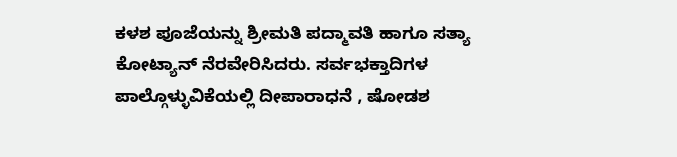ಕಳಶ ಪೂಜೆಯನ್ನು ಶ್ರೀಮತಿ ಪದ್ಮಾವತಿ ಹಾಗೂ ಸತ್ಯಾ ಕೋಟ್ಯಾನ್ ನೆರವೇರಿಸಿದರು. ಸರ್ವಭಕ್ತಾದಿಗಳ ಪಾಲ್ಗೊಳ್ಳುವಿಕೆಯಲ್ಲಿ ದೀಪಾರಾಧನೆ , ಷೋಡಶ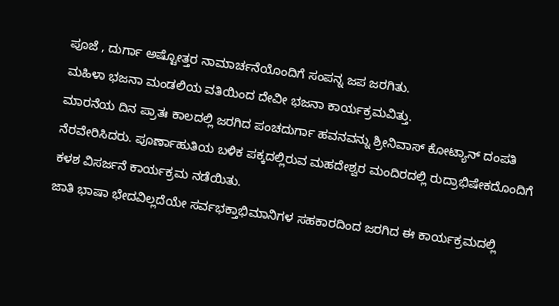ಪೂಜೆ , ದುರ್ಗಾ ಅಷ್ಟೋತ್ತರ ನಾಮಾರ್ಚನೆಯೊಂದಿಗೆ ಸಂಪನ್ನ ಜಪ ಜರಗಿತು.
ಮಹಿಳಾ ಭಜನಾ ಮಂಡಲಿಯ ವತಿಯಿಂದ ದೇವೀ ಭಜನಾ ಕಾರ್ಯಕ್ರಮವಿತ್ತು.
ಮಾರನೆಯ ದಿನ ಪ್ರಾತಃ ಕಾಲದಲ್ಲಿ ಜರಗಿದ ಪಂಚದುರ್ಗಾ ಹವನವನ್ನು ಶ್ರೀನಿವಾಸ್ ಕೋಟ್ಯಾನ್ ದಂಪತಿ ನೆರವೇರಿಸಿದರು. ಪೂರ್ಣಾಹುತಿಯ ಬಳಿಕ ಪಕ್ಕದಲ್ಲಿರುವ ಮಹದೇಶ್ವರ ಮಂದಿರದಲ್ಲಿ ರುದ್ರಾಭಿಷೇಕದೊಂದಿಗೆ ಕಳಶ ವಿಸರ್ಜನೆ ಕಾರ್ಯಕ್ರಮ ನಡೆಯಿತು.
ಜಾತಿ ಭಾಷಾ ಭೇದವಿಲ್ಲದೆಯೇ ಸರ್ವಭಕ್ತಾಭಿಮಾನಿಗಳ ಸಹಕಾರದಿಂದ ಜರಗಿದ ಈ ಕಾರ್ಯಕ್ರಮದಲ್ಲಿ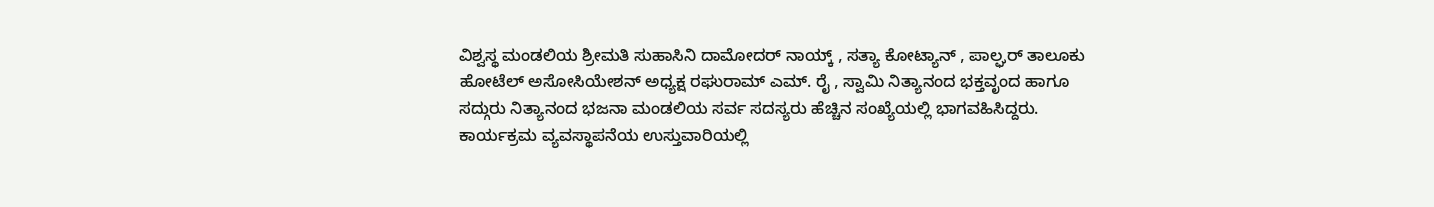ವಿಶ್ವಸ್ಥ ಮಂಡಲಿಯ ಶ್ರೀಮತಿ ಸುಹಾಸಿನಿ ದಾಮೋದರ್ ನಾಯ್ಕ್ , ಸತ್ಯಾ ಕೋಟ್ಯಾನ್ , ಪಾಲ್ಘರ್ ತಾಲೂಕು ಹೋಟೆಲ್ ಅಸೋಸಿಯೇಶನ್ ಅಧ್ಯಕ್ಷ ರಘುರಾಮ್ ಎಮ್. ರೈ , ಸ್ವಾಮಿ ನಿತ್ಯಾನಂದ ಭಕ್ತವೃಂದ ಹಾಗೂ ಸದ್ಗುರು ನಿತ್ಯಾನಂದ ಭಜನಾ ಮಂಡಲಿಯ ಸರ್ವ ಸದಸ್ಯರು ಹೆಚ್ಚಿನ ಸಂಖ್ಯೆಯಲ್ಲಿ ಭಾಗವಹಿಸಿದ್ದರು.
ಕಾರ್ಯಕ್ರಮ ವ್ಯವಸ್ಥಾಪನೆಯ ಉಸ್ತುವಾರಿಯಲ್ಲಿ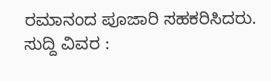ರಮಾನಂದ ಪೂಜಾರಿ ಸಹಕರಿಸಿದರು.
ಸುದ್ದಿ ವಿವರ :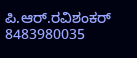ಪಿ.ಆರ್.ರವಿಶಂಕರ್ 8483980035